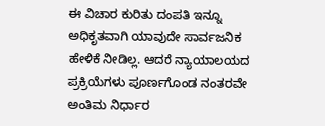ಈ ವಿಚಾರ ಕುರಿತು ದಂಪತಿ ಇನ್ನೂ ಅಧಿಕೃತವಾಗಿ ಯಾವುದೇ ಸಾರ್ವಜನಿಕ ಹೇಳಿಕೆ ನೀಡಿಲ್ಲ. ಆದರೆ ನ್ಯಾಯಾಲಯದ ಪ್ರಕ್ರಿಯೆಗಳು ಪೂರ್ಣಗೊಂಡ ನಂತರವೇ ಅಂತಿಮ ನಿರ್ಧಾರ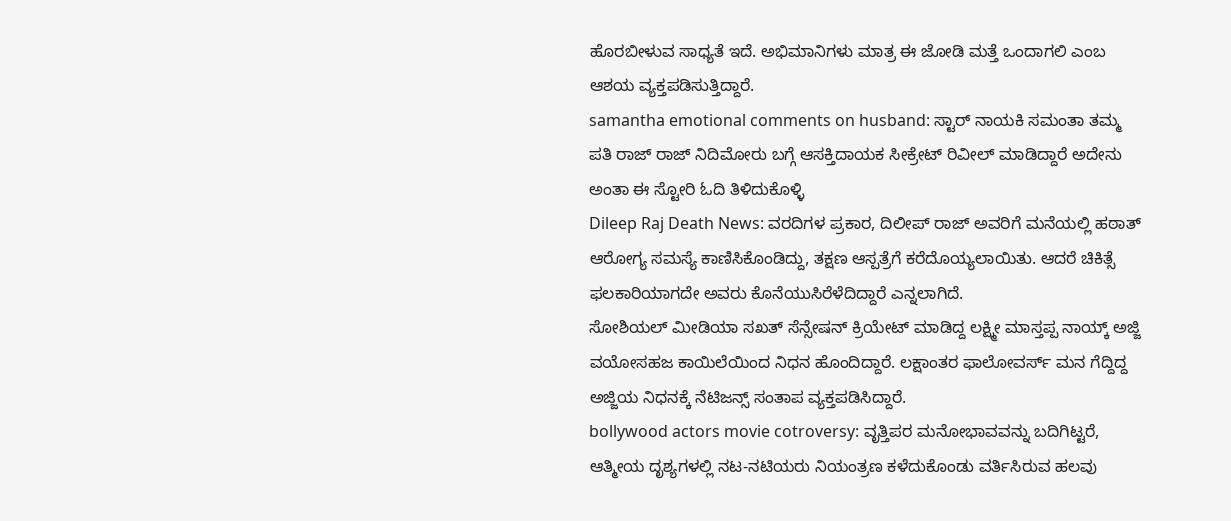ಹೊರಬೀಳುವ ಸಾಧ್ಯತೆ ಇದೆ. ಅಭಿಮಾನಿಗಳು ಮಾತ್ರ ಈ ಜೋಡಿ ಮತ್ತೆ ಒಂದಾಗಲಿ ಎಂಬ ಆಶಯ ವ್ಯಕ್ತಪಡಿಸುತ್ತಿದ್ದಾರೆ.
samantha emotional comments on husband: ಸ್ಟಾರ್ ನಾಯಕಿ ಸಮಂತಾ ತಮ್ಮ ಪತಿ ರಾಜ್ ರಾಜ್ ನಿದಿಮೋರು ಬಗ್ಗೆ ಆಸಕ್ತಿದಾಯಕ ಸೀಕ್ರೇಟ್ ರಿವೀಲ್ ಮಾಡಿದ್ದಾರೆ ಅದೇನು ಅಂತಾ ಈ ಸ್ಟೋರಿ ಓದಿ ತಿಳಿದುಕೊಳ್ಳಿ
Dileep Raj Death News: ವರದಿಗಳ ಪ್ರಕಾರ, ದಿಲೀಪ್ ರಾಜ್ ಅವರಿಗೆ ಮನೆಯಲ್ಲಿ ಹಠಾತ್ ಆರೋಗ್ಯ ಸಮಸ್ಯೆ ಕಾಣಿಸಿಕೊಂಡಿದ್ದು, ತಕ್ಷಣ ಆಸ್ಪತ್ರೆಗೆ ಕರೆದೊಯ್ಯಲಾಯಿತು. ಆದರೆ ಚಿಕಿತ್ಸೆ ಫಲಕಾರಿಯಾಗದೇ ಅವರು ಕೊನೆಯುಸಿರೆಳೆದಿದ್ದಾರೆ ಎನ್ನಲಾಗಿದೆ.
ಸೋಶಿಯಲ್ ಮೀಡಿಯಾ ಸಖತ್ ಸೆನ್ಸೇಷನ್ ಕ್ರಿಯೇಟ್ ಮಾಡಿದ್ದ ಲಕ್ಷ್ಮೀ ಮಾಸ್ತಪ್ಪ ನಾಯ್ಕ್ ಅಜ್ಜಿ ವಯೋಸಹಜ ಕಾಯಿಲೆಯಿಂದ ನಿಧನ ಹೊಂದಿದ್ದಾರೆ. ಲಕ್ಷಾಂತರ ಫಾಲೋವರ್ಸ್ ಮನ ಗೆದ್ದಿದ್ದ ಅಜ್ಜಿಯ ನಿಧನಕ್ಕೆ ನೆಟಿಜನ್ಸ್ ಸಂತಾಪ ವ್ಯಕ್ತಪಡಿಸಿದ್ದಾರೆ.
bollywood actors movie cotroversy: ವೃತ್ತಿಪರ ಮನೋಭಾವವನ್ನು ಬದಿಗಿಟ್ಟರೆ, ಆತ್ಮೀಯ ದೃಶ್ಯಗಳಲ್ಲಿ ನಟ-ನಟಿಯರು ನಿಯಂತ್ರಣ ಕಳೆದುಕೊಂಡು ವರ್ತಿಸಿರುವ ಹಲವು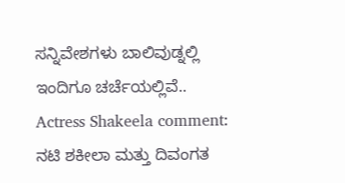ಸನ್ನಿವೇಶಗಳು ಬಾಲಿವುಡ್ನಲ್ಲಿ ಇಂದಿಗೂ ಚರ್ಚೆಯಲ್ಲಿವೆ..
Actress Shakeela comment: ನಟಿ ಶಕೀಲಾ ಮತ್ತು ದಿವಂಗತ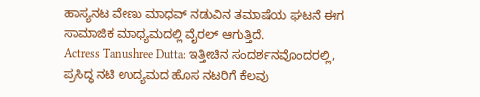ಹಾಸ್ಯನಟ ವೇಣು ಮಾಧವ್ ನಡುವಿನ ತಮಾಷೆಯ ಘಟನೆ ಈಗ ಸಾಮಾಜಿಕ ಮಾಧ್ಯಮದಲ್ಲಿ ವೈರಲ್ ಆಗುತ್ತಿದೆ.
Actress Tanushree Dutta: ಇತ್ತೀಚಿನ ಸಂದರ್ಶನವೊಂದರಲ್ಲಿ, ಪ್ರಸಿದ್ಧ ನಟಿ ಉದ್ಯಮದ ಹೊಸ ನಟರಿಗೆ ಕೆಲವು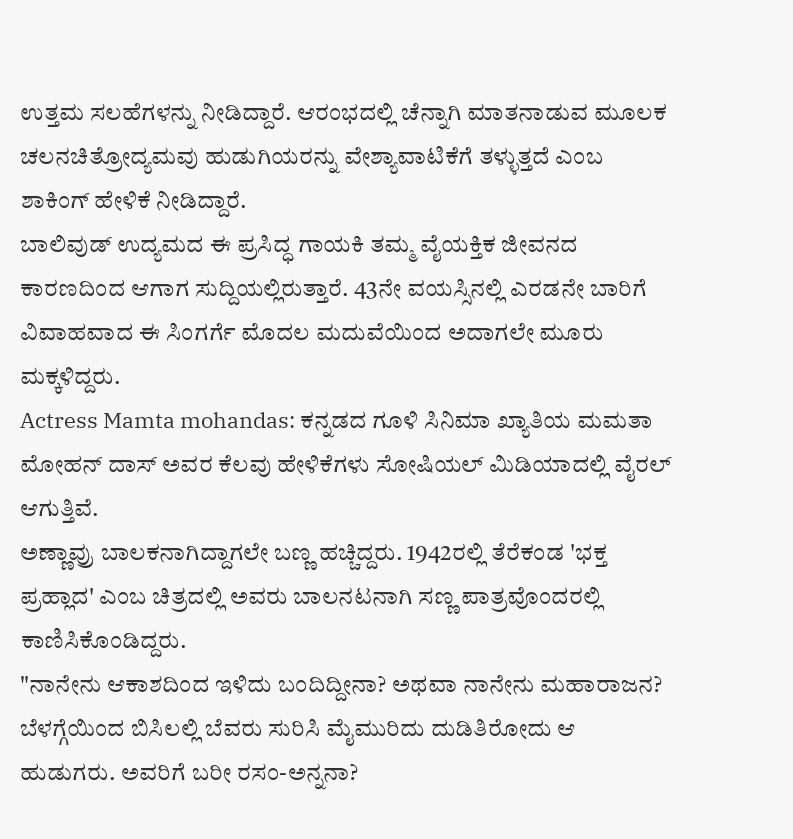ಉತ್ತಮ ಸಲಹೆಗಳನ್ನು ನೀಡಿದ್ದಾರೆ. ಆರಂಭದಲ್ಲಿ ಚೆನ್ನಾಗಿ ಮಾತನಾಡುವ ಮೂಲಕ ಚಲನಚಿತ್ರೋದ್ಯಮವು ಹುಡುಗಿಯರನ್ನು ವೇಶ್ಯಾವಾಟಿಕೆಗೆ ತಳ್ಳುತ್ತದೆ ಎಂಬ ಶಾಕಿಂಗ್ ಹೇಳಿಕೆ ನೀಡಿದ್ದಾರೆ.
ಬಾಲಿವುಡ್ ಉದ್ಯಮದ ಈ ಪ್ರಸಿದ್ಧ ಗಾಯಕಿ ತಮ್ಮ ವೈಯಕ್ತಿಕ ಜೀವನದ ಕಾರಣದಿಂದ ಆಗಾಗ ಸುದ್ದಿಯಲ್ಲಿರುತ್ತಾರೆ. 43ನೇ ವಯಸ್ಸಿನಲ್ಲಿ ಎರಡನೇ ಬಾರಿಗೆ ವಿವಾಹವಾದ ಈ ಸಿಂಗರ್ಗೆ ಮೊದಲ ಮದುವೆಯಿಂದ ಅದಾಗಲೇ ಮೂರು ಮಕ್ಕಳಿದ್ದರು.
Actress Mamta mohandas: ಕನ್ನಡದ ಗೂಳಿ ಸಿನಿಮಾ ಖ್ಯಾತಿಯ ಮಮತಾ ಮೋಹನ್ ದಾಸ್ ಅವರ ಕೆಲವು ಹೇಳಿಕೆಗಳು ಸೋಷಿಯಲ್ ಮಿಡಿಯಾದಲ್ಲಿ ವೈರಲ್ ಆಗುತ್ತಿವೆ.
ಅಣ್ಣಾವ್ರು ಬಾಲಕನಾಗಿದ್ದಾಗಲೇ ಬಣ್ಣ ಹಚ್ಚಿದ್ದರು. 1942ರಲ್ಲಿ ತೆರೆಕಂಡ 'ಭಕ್ತ ಪ್ರಹ್ಲಾದ' ಎಂಬ ಚಿತ್ರದಲ್ಲಿ ಅವರು ಬಾಲನಟನಾಗಿ ಸಣ್ಣ ಪಾತ್ರವೊಂದರಲ್ಲಿ ಕಾಣಿಸಿಕೊಂಡಿದ್ದರು.
"ನಾನೇನು ಆಕಾಶದಿಂದ ಇಳಿದು ಬಂದಿದ್ದೀನಾ? ಅಥವಾ ನಾನೇನು ಮಹಾರಾಜನ? ಬೆಳಗ್ಗೆಯಿಂದ ಬಿಸಿಲಲ್ಲಿ ಬೆವರು ಸುರಿಸಿ ಮೈಮುರಿದು ದುಡಿತಿರೋದು ಆ ಹುಡುಗರು. ಅವರಿಗೆ ಬರೀ ರಸಂ-ಅನ್ನನಾ?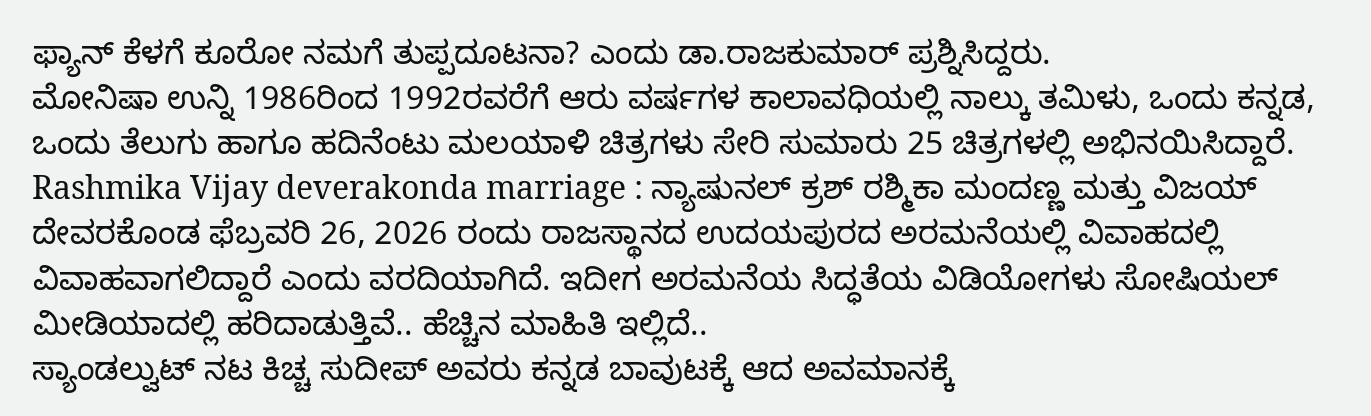ಫ್ಯಾನ್ ಕೆಳಗೆ ಕೂರೋ ನಮಗೆ ತುಪ್ಪದೂಟನಾ? ಎಂದು ಡಾ.ರಾಜಕುಮಾರ್ ಪ್ರಶ್ನಿಸಿದ್ದರು.
ಮೋನಿಷಾ ಉನ್ನಿ 1986ರಿಂದ 1992ರವರೆಗೆ ಆರು ವರ್ಷಗಳ ಕಾಲಾವಧಿಯಲ್ಲಿ ನಾಲ್ಕು ತಮಿಳು, ಒಂದು ಕನ್ನಡ, ಒಂದು ತೆಲುಗು ಹಾಗೂ ಹದಿನೆಂಟು ಮಲಯಾಳಿ ಚಿತ್ರಗಳು ಸೇರಿ ಸುಮಾರು 25 ಚಿತ್ರಗಳಲ್ಲಿ ಅಭಿನಯಿಸಿದ್ದಾರೆ.
Rashmika Vijay deverakonda marriage : ನ್ಯಾಷುನಲ್ ಕ್ರಶ್ ರಶ್ಮಿಕಾ ಮಂದಣ್ಣ ಮತ್ತು ವಿಜಯ್ ದೇವರಕೊಂಡ ಫೆಬ್ರವರಿ 26, 2026 ರಂದು ರಾಜಸ್ಥಾನದ ಉದಯಪುರದ ಅರಮನೆಯಲ್ಲಿ ವಿವಾಹದಲ್ಲಿ ವಿವಾಹವಾಗಲಿದ್ದಾರೆ ಎಂದು ವರದಿಯಾಗಿದೆ. ಇದೀಗ ಅರಮನೆಯ ಸಿದ್ಧತೆಯ ವಿಡಿಯೋಗಳು ಸೋಷಿಯಲ್ ಮೀಡಿಯಾದಲ್ಲಿ ಹರಿದಾಡುತ್ತಿವೆ.. ಹೆಚ್ಚಿನ ಮಾಹಿತಿ ಇಲ್ಲಿದೆ..
ಸ್ಯಾಂಡಲ್ವುಟ್ ನಟ ಕಿಚ್ಚ ಸುದೀಪ್ ಅವರು ಕನ್ನಡ ಬಾವುಟಕ್ಕೆ ಆದ ಅವಮಾನಕ್ಕೆ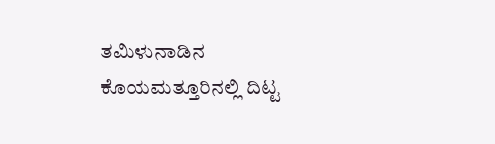ತಮಿಳುನಾಡಿನ ಕೊಯಮತ್ತೂರಿನಲ್ಲಿ ದಿಟ್ಟ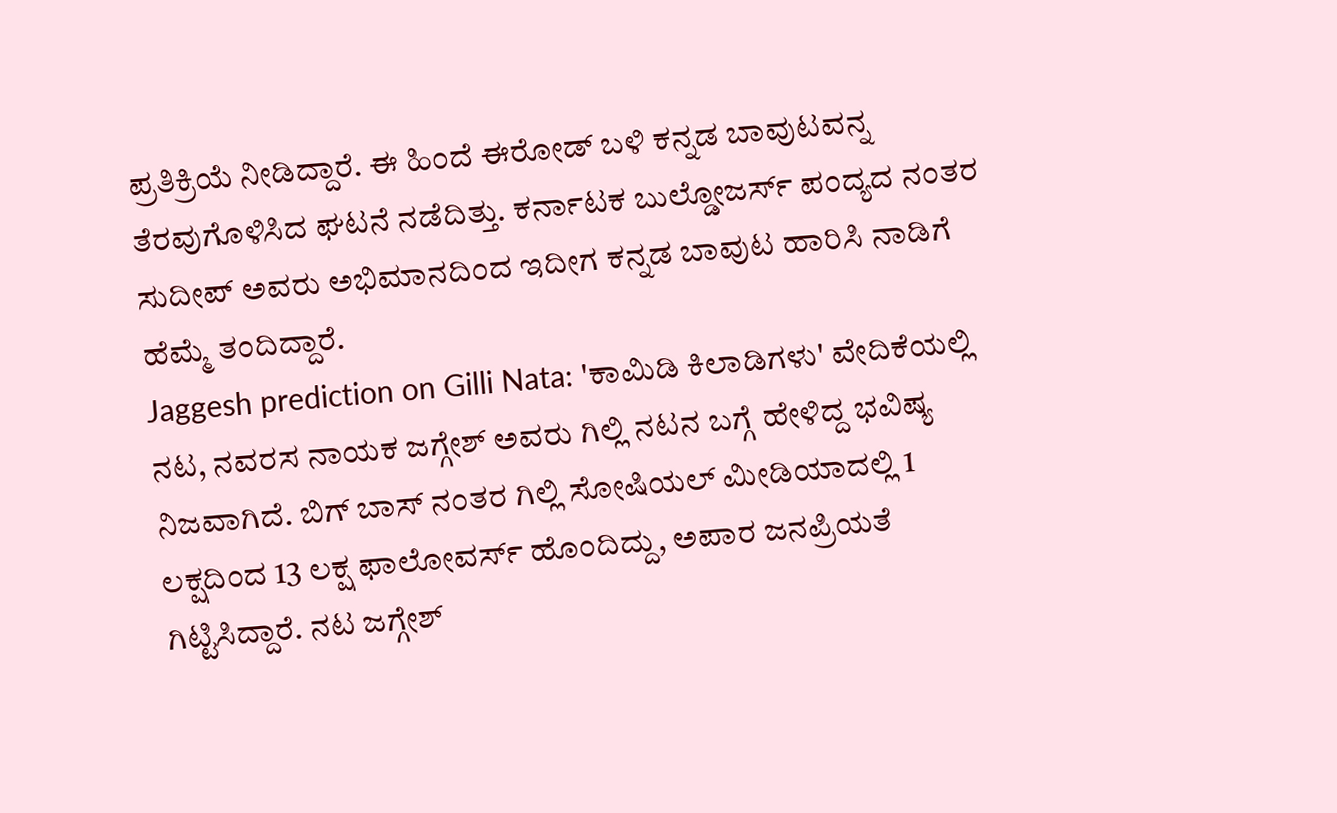ಪ್ರತಿಕ್ರಿಯೆ ನೀಡಿದ್ದಾರೆ. ಈ ಹಿಂದೆ ಈರೋಡ್ ಬಳಿ ಕನ್ನಡ ಬಾವುಟವನ್ನ ತೆರವುಗೊಳಿಸಿದ ಘಟನೆ ನಡೆದಿತ್ತು. ಕರ್ನಾಟಕ ಬುಲ್ಡೋಜರ್ಸ್ ಪಂದ್ಯದ ನಂತರ ಸುದೀಪ್ ಅವರು ಅಭಿಮಾನದಿಂದ ಇದೀಗ ಕನ್ನಡ ಬಾವುಟ ಹಾರಿಸಿ ನಾಡಿಗೆ ಹೆಮ್ಮೆ ತಂದಿದ್ದಾರೆ.
Jaggesh prediction on Gilli Nata: 'ಕಾಮಿಡಿ ಕಿಲಾಡಿಗಳು' ವೇದಿಕೆಯಲ್ಲಿ ನಟ, ನವರಸ ನಾಯಕ ಜಗ್ಗೇಶ್ ಅವರು ಗಿಲ್ಲಿ ನಟನ ಬಗ್ಗೆ ಹೇಳಿದ್ದ ಭವಿಷ್ಯ ನಿಜವಾಗಿದೆ. ಬಿಗ್ ಬಾಸ್ ನಂತರ ಗಿಲ್ಲಿ ಸೋಷಿಯಲ್ ಮೀಡಿಯಾದಲ್ಲಿ 1 ಲಕ್ಷದಿಂದ 13 ಲಕ್ಷ ಫಾಲೋವರ್ಸ್ ಹೊಂದಿದ್ದು, ಅಪಾರ ಜನಪ್ರಿಯತೆ ಗಿಟ್ಟಿಸಿದ್ದಾರೆ. ನಟ ಜಗ್ಗೇಶ್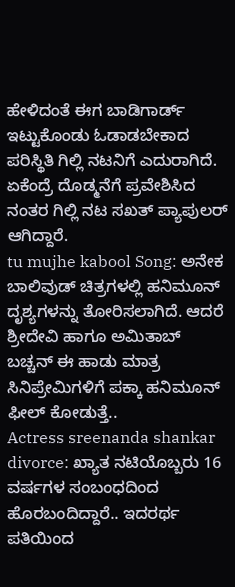ಹೇಳಿದಂತೆ ಈಗ ಬಾಡಿಗಾರ್ಡ್ ಇಟ್ಟುಕೊಂಡು ಓಡಾಡಬೇಕಾದ ಪರಿಸ್ಥಿತಿ ಗಿಲ್ಲಿ ನಟನಿಗೆ ಎದುರಾಗಿದೆ. ಏಕೆಂದ್ರೆ ದೊಡ್ಮನೆಗೆ ಪ್ರವೇಶಿಸಿದ ನಂತರ ಗಿಲ್ಲಿ ನಟ ಸಖತ್ ಪ್ಯಾಪುಲರ್ ಆಗಿದ್ದಾರೆ.
tu mujhe kabool Song: ಅನೇಕ ಬಾಲಿವುಡ್ ಚಿತ್ರಗಳಲ್ಲಿ ಹನಿಮೂನ್ ದೃಶ್ಯಗಳನ್ನು ತೋರಿಸಲಾಗಿದೆ. ಆದರೆ ಶ್ರೀದೇವಿ ಹಾಗೂ ಅಮಿತಾಬ್ ಬಚ್ಚನ್ ಈ ಹಾಡು ಮಾತ್ರ ಸಿನಿಪ್ರೇಮಿಗಳಿಗೆ ಪಕ್ಕಾ ಹನಿಮೂನ್ ಫೀಲ್ ಕೋಡುತ್ತೆ..
Actress sreenanda shankar divorce: ಖ್ಯಾತ ನಟಿಯೊಬ್ಬರು 16 ವರ್ಷಗಳ ಸಂಬಂಧದಿಂದ ಹೊರಬಂದಿದ್ದಾರೆ.. ಇದರರ್ಥ ಪತಿಯಿಂದ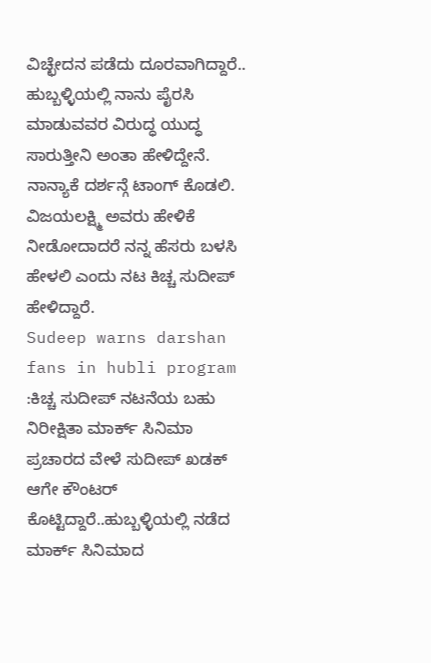ವಿಚ್ಛೇದನ ಪಡೆದು ದೂರವಾಗಿದ್ದಾರೆ..
ಹುಬ್ಬಳ್ಳಿಯಲ್ಲಿ ನಾನು ಪೈರಸಿ ಮಾಡುವವರ ವಿರುದ್ಧ ಯುದ್ಧ ಸಾರುತ್ತೀನಿ ಅಂತಾ ಹೇಳಿದ್ದೇನೆ. ನಾನ್ಯಾಕೆ ದರ್ಶನ್ಗೆ ಟಾಂಗ್ ಕೊಡಲಿ. ವಿಜಯಲಕ್ಷ್ಮಿ ಅವರು ಹೇಳಿಕೆ ನೀಡೋದಾದರೆ ನನ್ನ ಹೆಸರು ಬಳಸಿ ಹೇಳಲಿ ಎಂದು ನಟ ಕಿಚ್ಚ ಸುದೀಪ್ ಹೇಳಿದ್ದಾರೆ.
Sudeep warns darshan fans in hubli program :ಕಿಚ್ಚ ಸುದೀಪ್ ನಟನೆಯ ಬಹು ನಿರೀಕ್ಷಿತಾ ಮಾರ್ಕ್ ಸಿನಿಮಾ ಪ್ರಚಾರದ ವೇಳೆ ಸುದೀಪ್ ಖಡಕ್ ಆಗೇ ಕೌಂಟರ್ ಕೊಟ್ಟಿದ್ದಾರೆ..ಹುಬ್ಬಳ್ಳಿಯಲ್ಲಿ ನಡೆದ ಮಾರ್ಕ್ ಸಿನಿಮಾದ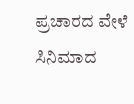ಪ್ರಚಾರದ ವೇಳೆ ಸಿನಿಮಾದ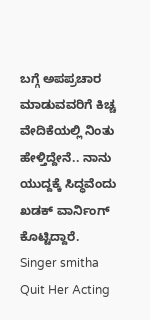ಬಗ್ಗೆ ಅಪಪ್ರಚಾರ ಮಾಡುವವರಿಗೆ ಕಿಚ್ಚ ವೇದಿಕೆಯಲ್ಲಿ ನಿಂತು ಹೇಳ್ತಿದ್ದೇನೆ.. ನಾನು ಯುದ್ದಕ್ಕೆ ಸಿದ್ಧವೆಂದು ಖಡಕ್ ವಾರ್ನಿಂಗ್ ಕೊಟ್ಟಿದ್ದಾರೆ.
Singer smitha Quit Her Acting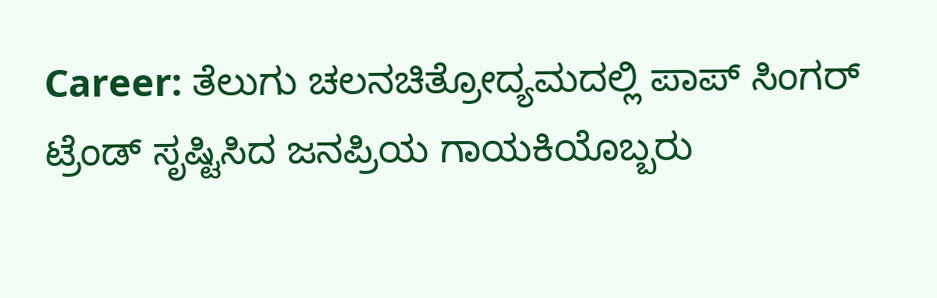Career: ತೆಲುಗು ಚಲನಚಿತ್ರೋದ್ಯಮದಲ್ಲಿ ಪಾಪ್ ಸಿಂಗರ್ ಟ್ರೆಂಡ್ ಸೃಷ್ಟಿಸಿದ ಜನಪ್ರಿಯ ಗಾಯಕಿಯೊಬ್ಬರು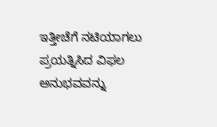ಇತ್ತೀಚೆಗೆ ನಟಿಯಾಗಲು ಪ್ರಯತ್ನಿಸಿದ ವಿಫಲ ಅನುಭವವನ್ನು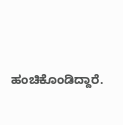ಹಂಚಿಕೊಂಡಿದ್ದಾರೆ.